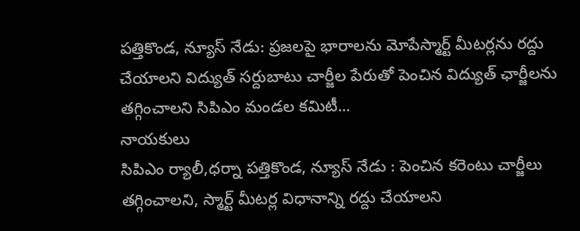పత్తికొండ, న్యూస్ నేడు: ప్రజలపై భారాలను మోపేస్మార్ట్ మీటర్లను రద్దు చేయాలని విద్యుత్ సర్దుబాటు చార్జీల పేరుతో పెంచిన విద్యుత్ ఛార్జీలను తగ్గించాలని సిపిఎం మండల కమిటీ...
నాయకులు
సిపిఎం ర్యాలీ,ధర్నా పత్తికొండ, న్యూస్ నేడు : పెంచిన కరెంటు చార్జీలు తగ్గించాలని, స్మార్ట్ మీటర్ల విధానాన్ని రద్దు చేయాలని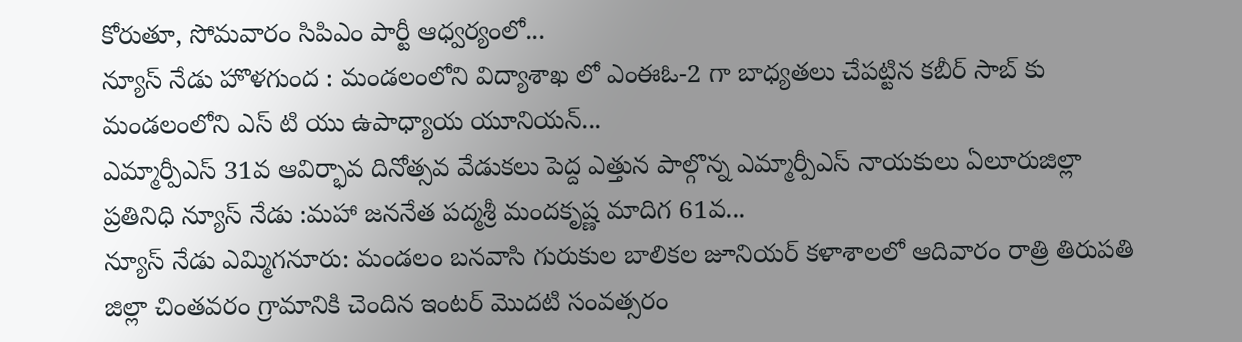కోరుతూ, సోమవారం సిపిఎం పార్టీ ఆధ్వర్యంలో...
న్యూస్ నేడు హొళగుంద : మండలంలోని విద్యాశాఖ లో ఎంఈఓ-2 గా బాధ్యతలు చేపట్టిన కబీర్ సాబ్ కు మండలంలోని ఎస్ టి యు ఉపాధ్యాయ యూనియన్...
ఎమ్మార్పీఎస్ 31వ ఆవిర్భావ దినోత్సవ వేడుకలు పెద్ద ఎత్తున పాల్గొన్న ఎమ్మార్పీఎస్ నాయకులు ఏలూరుజిల్లా ప్రతినిధి న్యూస్ నేడు :మహా జననేత పద్మశ్రీ మందకృష్ణ మాదిగ 61వ...
న్యూస్ నేడు ఎమ్మిగనూరు: మండలం బనవాసి గురుకుల బాలికల జూనియర్ కళాశాలలో ఆదివారం రాత్రి తిరుపతి జిల్లా చింతవరం గ్రామానికి చెందిన ఇంటర్ మొదటి సంవత్సరం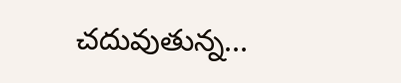చదువుతున్న...